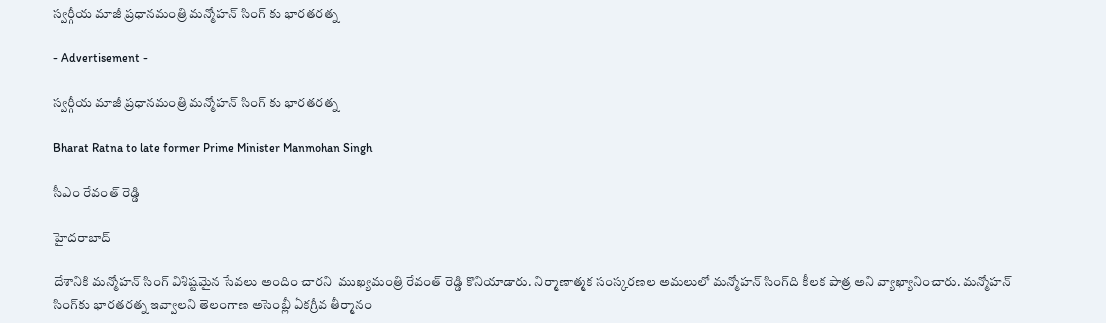స్వర్గీయ మాజీ ప్రధానమంత్రి మన్మోహన్ సింగ్ కు భారతరత్న

- Advertisement -

స్వర్గీయ మాజీ ప్రధానమంత్రి మన్మోహన్ సింగ్ కు భారతరత్న

Bharat Ratna to late former Prime Minister Manmohan Singh

సీఎం రేవంత్ రెడ్డి

హైదరాబాద్

దేశానికి మన్మోహన్‌ సింగ్‌ విశిష్టమైన సేవలు అందిం చారని  ముఖ్యమంత్రి రేవంత్ రెడ్డి కొనియాడారు. నిర్మాణాత్మక సంస్కరణల అమలులో మన్మోహన్‌ సింగ్‌ది కీలక పాత్ర అని వ్యాఖ్యానించారు. మన్మోహన్‌ సింగ్‌కు భారతరత్న ఇవ్వాలని తెలంగాణ అసెంబ్లీ ఏకగ్రీవ తీర్మానం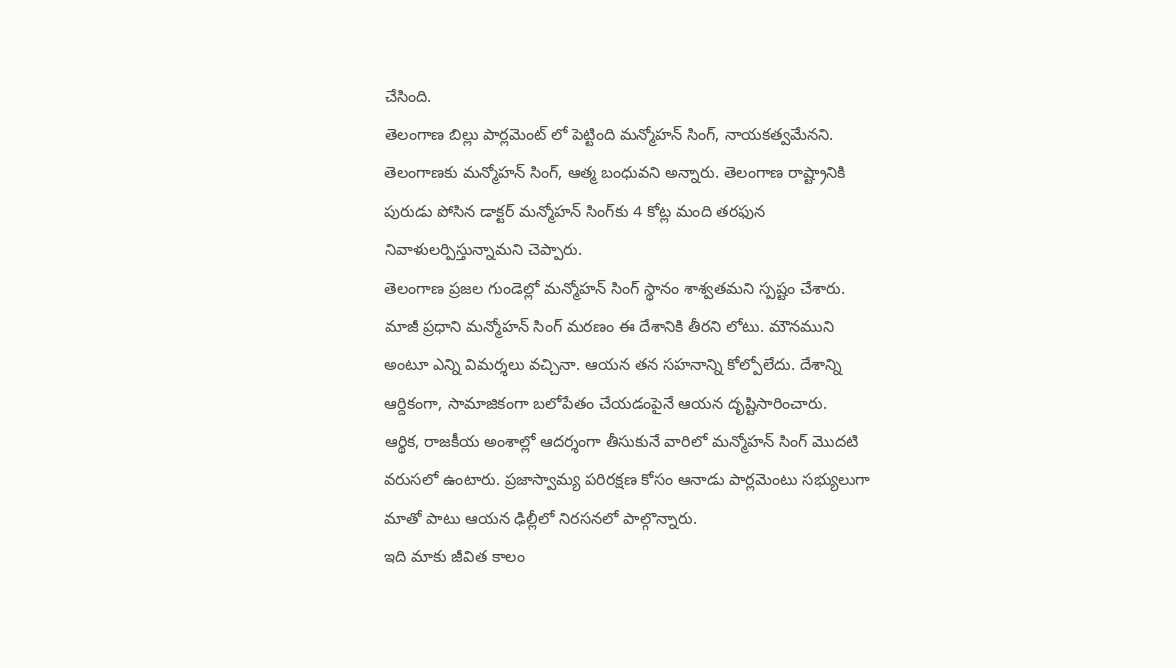చేసింది.
తెలంగాణ బిల్లు పార్లమెంట్‌ లో పెట్టింది మన్మోహన్‌ సింగ్‌, నాయకత్వమేనని. తెలంగాణకు మన్మోహన్‌ సింగ్‌, ఆత్మ బంధువని అన్నారు. తెలంగాణ రాష్ట్రానికి పురుడు పోసిన డాక్టర్ మన్మోహన్‌ సింగ్‌‌కు 4 కోట్ల మంది తరఫున నివాళులర్పిస్తున్నామని చెప్పారు.
తెలంగాణ ప్రజల గుండెల్లో మన్మోహన్‌ సింగ్‌ స్థానం శాశ్వతమని స్పష్టం చేశారు. మాజీ ప్రధాని మన్మోహన్ సింగ్ మరణం ఈ దేశానికి తీరని లోటు. మౌనముని అంటూ ఎన్ని విమర్శలు వచ్చినా. ఆయన తన సహనాన్ని కోల్పోలేదు. దేశాన్ని ఆర్దికంగా, సామాజికంగా బలోపేతం చేయడంపైనే ఆయన దృష్టిసారించారు.
ఆర్థిక, రాజకీయ అంశాల్లో ఆదర్శంగా తీసుకునే వారిలో మన్మోహన్ సింగ్ మొదటి వరుసలో ఉంటారు. ప్రజాస్వామ్య పరిరక్షణ కోసం ఆనాడు పార్లమెంటు సభ్యులుగా మాతో పాటు ఆయన ఢిల్లీలో నిరసనలో పాల్గొన్నారు.
ఇది మాకు జీవిత కాలం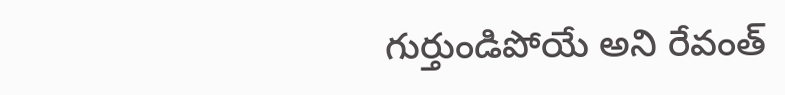గుర్తుండిపోయే అని రేవంత్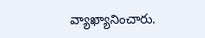వ్యాఖ్యానించారు.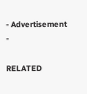- Advertisement -

RELATED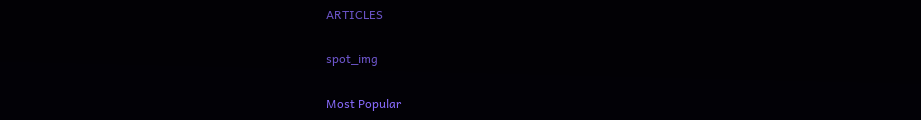ARTICLES

spot_img

Most Popular